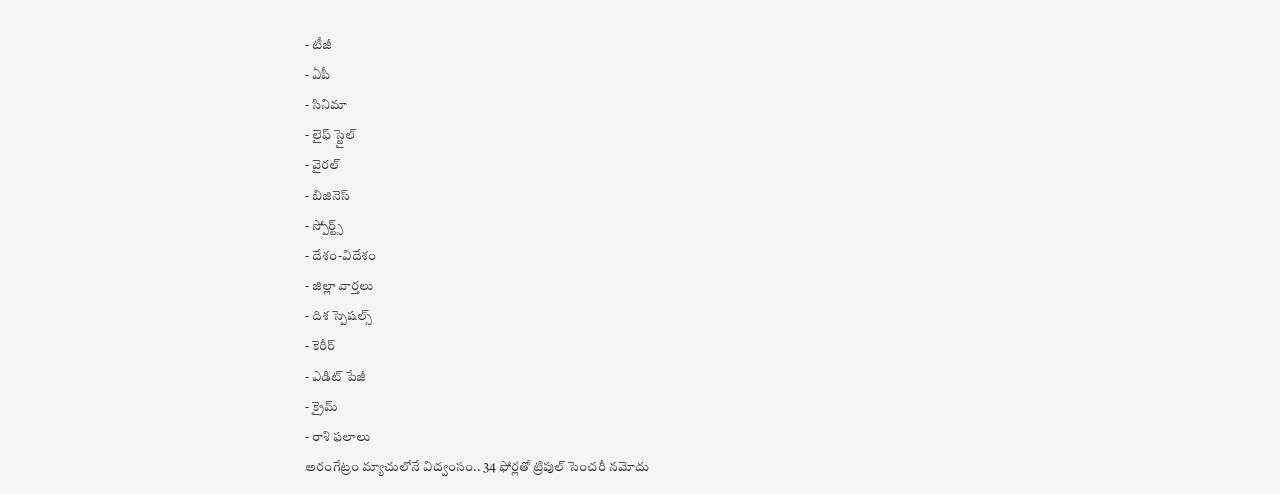- టీజీ
- ఏపీ
- సినిమా
- లైఫ్ స్టైల్
- వైరల్
- బిజినెస్
- స్పోర్ట్స్
- దేశం-విదేశం
- జిల్లా వార్తలు
- దిశ స్పెషల్స్
- కెరీర్
- ఎడిట్ పేజీ
- క్రైమ్
- రాశి ఫలాలు
అరంగేట్రం మ్యాచులోనే విద్వంసం.. 34 ఫోర్లతో ట్రిపుల్ సెంచరీ నమోదు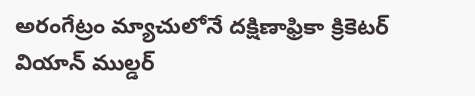అరంగేట్రం మ్యాచులోనే దక్షిణాఫ్రికా క్రికెటర్ వియాన్ ముల్డర్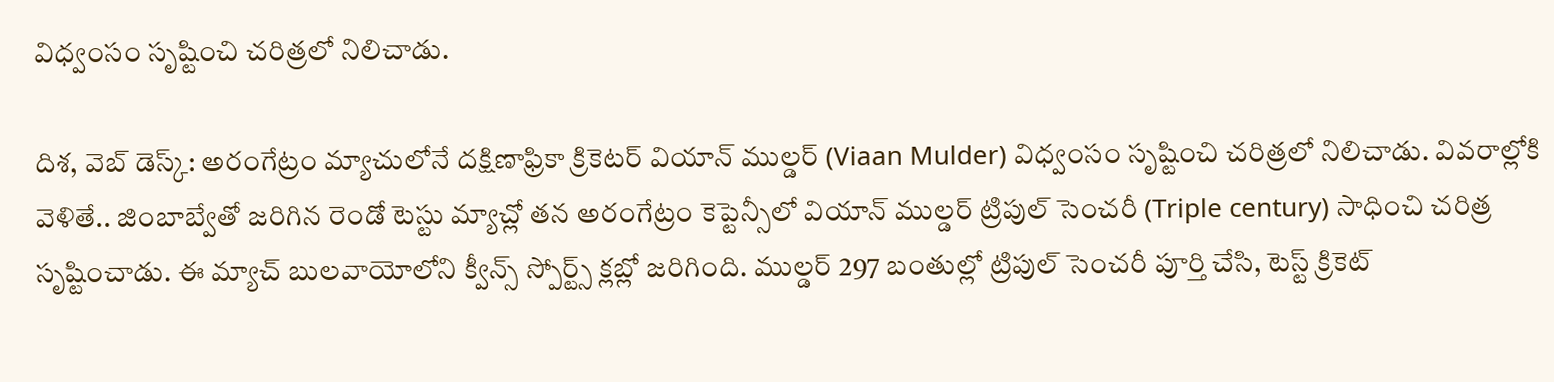విధ్వంసం సృష్టించి చరిత్రలో నిలిచాడు.

దిశ, వెబ్ డెస్క్: అరంగేట్రం మ్యాచులోనే దక్షిణాఫ్రికా క్రికెటర్ వియాన్ ముల్డర్ (Viaan Mulder) విధ్వంసం సృష్టించి చరిత్రలో నిలిచాడు. వివరాల్లోకి వెళితే.. జింబాబ్వేతో జరిగిన రెండో టెస్టు మ్యాచ్లో తన అరంగేట్రం కెప్టెన్సీలో వియాన్ ముల్డర్ ట్రిపుల్ సెంచరీ (Triple century) సాధించి చరిత్ర సృష్టించాడు. ఈ మ్యాచ్ బులవాయోలోని క్వీన్స్ స్పోర్ట్స్ క్లబ్లో జరిగింది. ముల్డర్ 297 బంతుల్లో ట్రిపుల్ సెంచరీ పూర్తి చేసి, టెస్ట్ క్రికెట్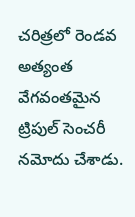చరిత్రలో రెండవ అత్యంత వేగవంతమైన ట్రిపుల్ సెంచరీ నమోదు చేశాడు.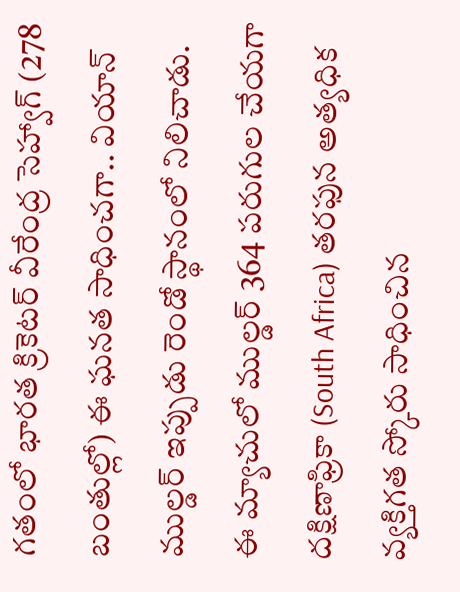గతంలో భారత క్రికెటర్ వీరేంద్ర సెహ్వాగ్ (278 బంతుల్లో) ఈ ఘనత సాధించగా.. వియాన్ ముల్డర్ ఇప్పుడు రెండో స్థానంలో నిలిచాడు.
ఈ మ్యాచులో ముల్డర్ 364 పరుగుల చేయగా దక్షిణాఫ్రికా (South Africa) తరఫున అత్యధిక వ్యక్తిగత స్కోరు సాధించిన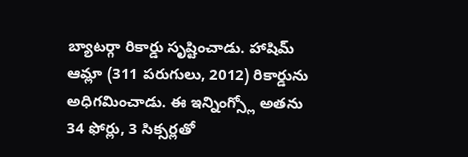బ్యాటర్గా రికార్డు సృష్టించాడు. హాషిమ్ ఆమ్లా (311 పరుగులు, 2012) రికార్డును అధిగమించాడు. ఈ ఇన్నింగ్స్లో అతను 34 ఫోర్లు, 3 సిక్సర్లతో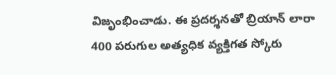విజృంభించాడు. ఈ ప్రదర్శనతో బ్రియాన్ లారా 400 పరుగుల అత్యధిక వ్యక్తిగత స్కోరు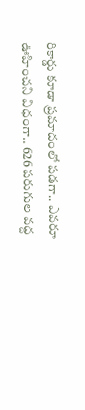రికార్డు కూడా ప్రమాదంలో పడగా.. ఎవరూ ఊహించని విధంగా.. 626 పరుగుల వద్ద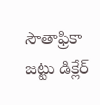సౌతాఫ్రికా జట్టు డిక్లేర్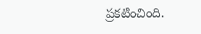ప్రకటించింది.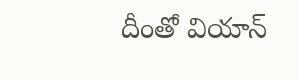దీంతో వియాన్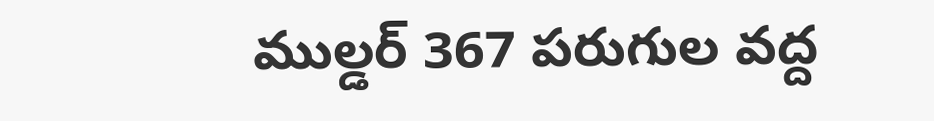ముల్డర్ 367 పరుగుల వద్ద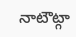నాటౌట్గా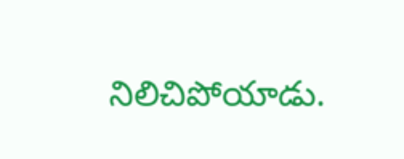నిలిచిపోయాడు.